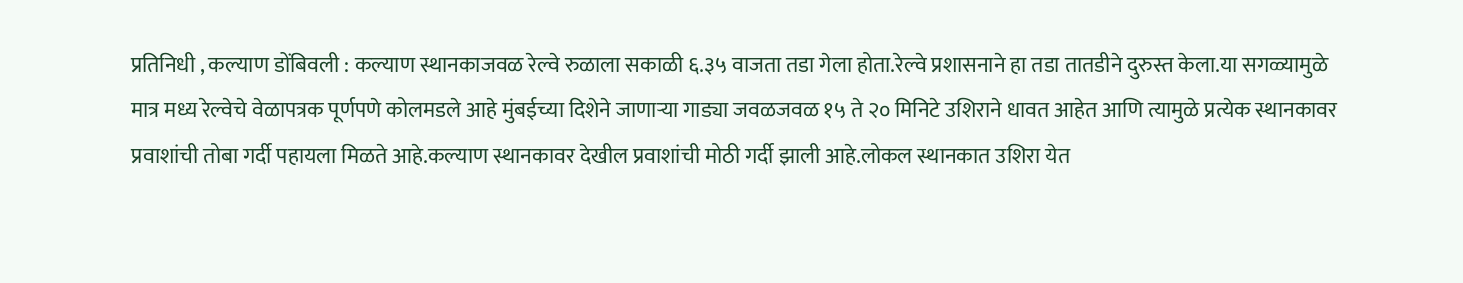प्रतिनिधी , कल्याण डोंबिवली : कल्याण स्थानकाजवळ रेल्वे रुळाला सकाळी ६.३५ वाजता तडा गेला होता.रेल्वे प्रशासनाने हा तडा तातडीने दुरुस्त केला.या सगळ्यामुळे मात्र मध्य रेल्वेचे वेळापत्रक पूर्णपणे कोलमडले आहे मुंबईच्या दिशेने जाणाऱ्या गाड्या जवळजवळ १५ ते २० मिनिटे उशिराने धावत आहेत आणि त्यामुळे प्रत्येक स्थानकावर प्रवाशांची तोबा गर्दी पहायला मिळते आहे.कल्याण स्थानकावर देखील प्रवाशांची मोठी गर्दी झाली आहे.लोकल स्थानकात उशिरा येत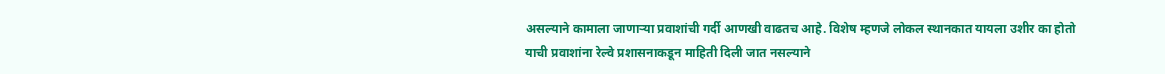असल्याने कामाला जाणाऱ्या प्रवाशांची गर्दी आणखी वाढतच आहे. विशेष म्हणजे लोकल स्थानकात यायला उशीर का होतो याची प्रवाशांना रेल्वे प्रशासनाकडून माहिती दिली जात नसल्याने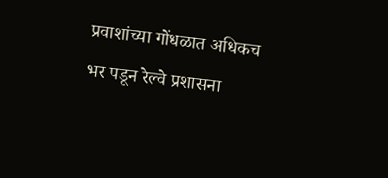प्रवाशांच्या गोंधळात अधिकच भर पडून रेल्वे प्रशासना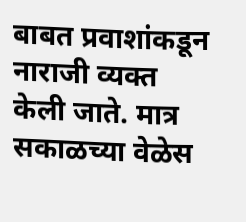बाबत प्रवाशांकडून नाराजी व्यक्त केली जाते. मात्र सकाळच्या वेळेस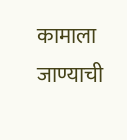कामाला जाण्याची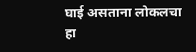घाई असताना लोकलचा हा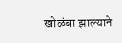खोळंबा झाल्याने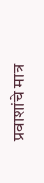प्रवाशांचे मात्र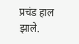प्रचंड हाल झाले.